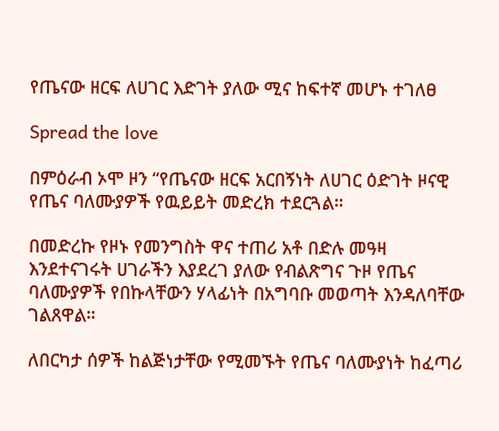የጤናው ዘርፍ ለሀገር እድገት ያለው ሚና ከፍተኛ መሆኑ ተገለፀ

Spread the love

በምዕራብ ኦሞ ዞን “የጤናው ዘርፍ አርበኝነት ለሀገር ዕድገት ዞናዊ የጤና ባለሙያዎች የዉይይት መድረክ ተደርጓል።

በመድረኩ የዞኑ የመንግስት ዋና ተጠሪ አቶ በድሉ መዓዛ እንደተናገሩት ሀገራችን እያደረገ ያለው የብልጽግና ጉዞ የጤና ባለሙያዎች የበኩላቸውን ሃላፊነት በአግባቡ መወጣት እንዳለባቸው ገልጸዋል።

ለበርካታ ሰዎች ከልጅነታቸው የሚመኙት የጤና ባለሙያነት ከፈጣሪ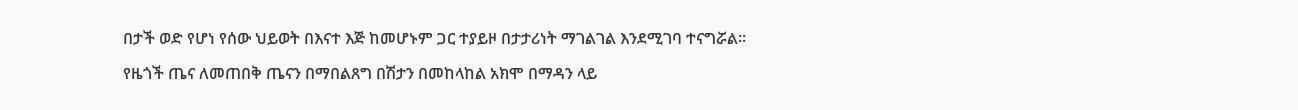በታች ወድ የሆነ የሰው ህይወት በእናተ እጅ ከመሆኑም ጋር ተያይዞ በታታሪነት ማገልገል እንደሚገባ ተናግሯል።

የዜጎች ጤና ለመጠበቅ ጤናን በማበልጸግ በሽታን በመከላከል አክሞ በማዳን ላይ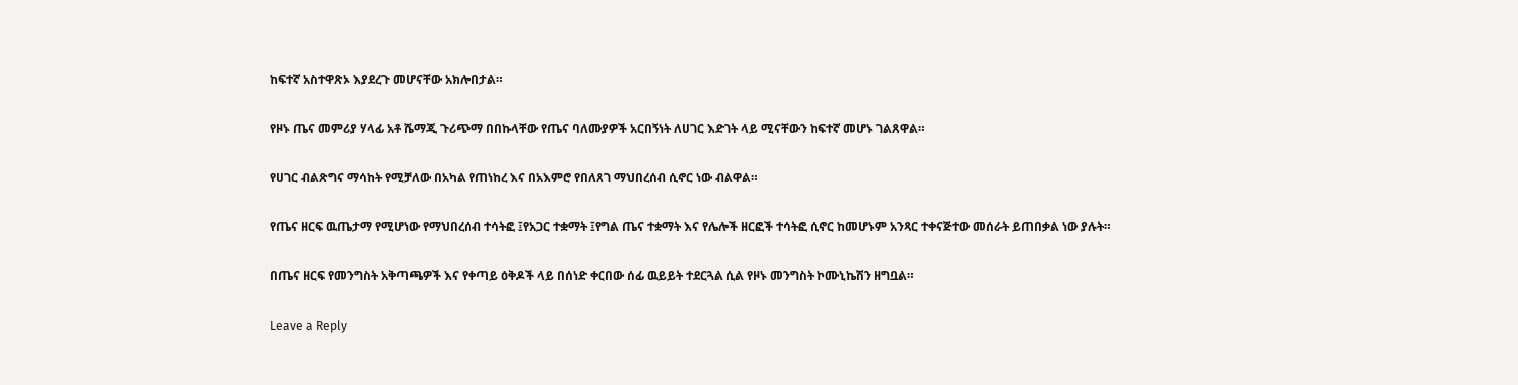ከፍተኛ አስተዋጽኦ እያደረጉ መሆናቸው አክሎበታል።

የዞኑ ጤና መምሪያ ሃላፊ አቶ ሼማጂ ጉሪጭማ በበኩላቸው የጤና ባለሙያዎች አርበኝነት ለሀገር እድገት ላይ ሚናቸውን ከፍተኛ መሆኑ ገልጸዋል።

የሀገር ብልጽግና ማሳከት የሚቻለው በአካል የጠነከረ እና በአእምሮ የበለጸገ ማህበረሰብ ሲኖር ነው ብልዋል።

የጤና ዘርፍ ዉጤታማ የሚሆነው የማህበረሰብ ተሳትፎ ፤የአጋር ተቋማት ፤የግል ጤና ተቋማት እና የሌሎች ዘርፎች ተሳትፎ ሲኖር ከመሆኑም አንጻር ተቀናጅተው መሰራት ይጠበቃል ነው ያሉት።

በጤና ዘርፍ የመንግስት አቅጣጫዎች እና የቀጣይ ዕቅዶች ላይ በሰነድ ቀርበው ሰፊ ዉይይት ተደርጓል ሲል የዞኑ መንግስት ኮሙኒኬሽን ዘግቧል።

Leave a Reply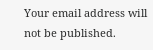Your email address will not be published.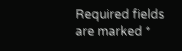Required fields are marked *